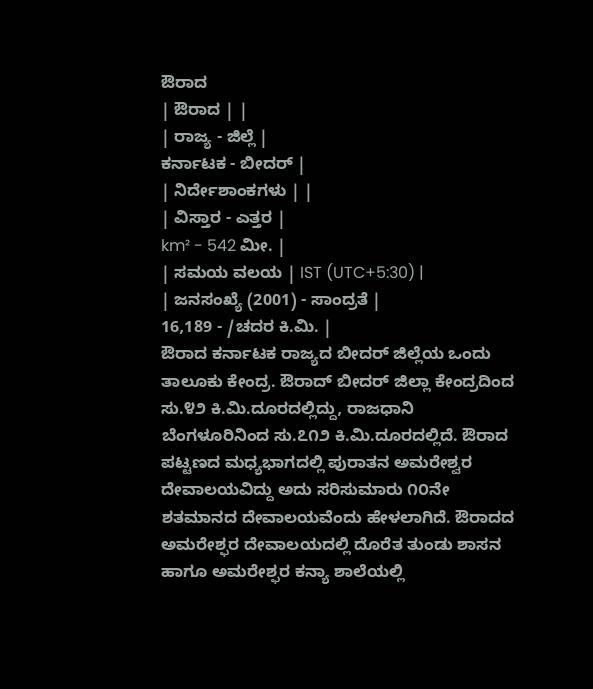ಔರಾದ
| ಔರಾದ | |
| ರಾಜ್ಯ - ಜಿಲ್ಲೆ |
ಕರ್ನಾಟಕ - ಬೀದರ್ |
| ನಿರ್ದೇಶಾಂಕಗಳು | |
| ವಿಸ್ತಾರ - ಎತ್ತರ |
km² - 542 ಮೀ. |
| ಸಮಯ ವಲಯ | IST (UTC+5:30) |
| ಜನಸಂಖ್ಯೆ (2001) - ಸಾಂದ್ರತೆ |
16,189 - /ಚದರ ಕಿ.ಮಿ. |
ಔರಾದ ಕರ್ನಾಟಕ ರಾಜ್ಯದ ಬೀದರ್ ಜಿಲ್ಲೆಯ ಒಂದು ತಾಲೂಕು ಕೇಂದ್ರ. ಔರಾದ್ ಬೀದರ್ ಜಿಲ್ಲಾ ಕೇಂದ್ರದಿಂದ ಸು.೪೨ ಕಿ.ಮಿ.ದೂರದಲ್ಲಿದ್ದು, ರಾಜಧಾನಿ ಬೆಂಗಳೂರಿನಿಂದ ಸು.೭೧೨ ಕಿ.ಮಿ.ದೂರದಲ್ಲಿದೆ. ಔರಾದ ಪಟ್ಟಣದ ಮಧ್ಯಭಾಗದಲ್ಲಿ ಪುರಾತನ ಅಮರೇಶ್ವರ ದೇವಾಲಯವಿದ್ದು ಅದು ಸರಿಸುಮಾರು ೧೦ನೇ ಶತಮಾನದ ದೇವಾಲಯವೆಂದು ಹೇಳಲಾಗಿದೆ. ಔರಾದದ ಅಮರೇಶ್ಫರ ದೇವಾಲಯದಲ್ಲಿ ದೊರೆತ ತುಂಡು ಶಾಸನ ಹಾಗೂ ಅಮರೇಶ್ಫರ ಕನ್ಯಾ ಶಾಲೆಯಲ್ಲಿ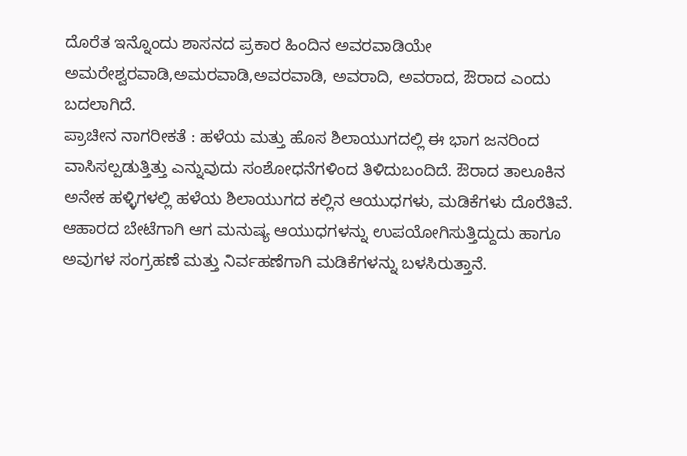ದೊರೆತ ಇನ್ನೊಂದು ಶಾಸನದ ಪ್ರಕಾರ ಹಿಂದಿನ ಅವರವಾಡಿಯೇ ಅಮರೇಶ್ವರವಾಡಿ,ಅಮರವಾಡಿ,ಅವರವಾಡಿ, ಅವರಾದಿ, ಅವರಾದ, ಔರಾದ ಎಂದು ಬದಲಾಗಿದೆ.
ಪ್ರಾಚೀನ ನಾಗರೀಕತೆ : ಹಳೆಯ ಮತ್ತು ಹೊಸ ಶಿಲಾಯುಗದಲ್ಲಿ ಈ ಭಾಗ ಜನರಿಂದ ವಾಸಿಸಲ್ಪಡುತ್ತಿತ್ತು ಎನ್ನುವುದು ಸಂಶೋಧನೆಗಳಿಂದ ತಿಳಿದುಬಂದಿದೆ. ಔರಾದ ತಾಲೂಕಿನ ಅನೇಕ ಹಳ್ಳಿಗಳಲ್ಲಿ ಹಳೆಯ ಶಿಲಾಯುಗದ ಕಲ್ಲಿನ ಆಯುಧಗಳು, ಮಡಿಕೆಗಳು ದೊರೆತಿವೆ. ಆಹಾರದ ಬೇಟೆಗಾಗಿ ಆಗ ಮನುಷ್ಯ ಆಯುಧಗಳನ್ನು ಉಪಯೋಗಿಸುತ್ತಿದ್ದುದು ಹಾಗೂ ಅವುಗಳ ಸಂಗ್ರಹಣೆ ಮತ್ತು ನಿರ್ವಹಣೆಗಾಗಿ ಮಡಿಕೆಗಳನ್ನು ಬಳಸಿರುತ್ತಾನೆ.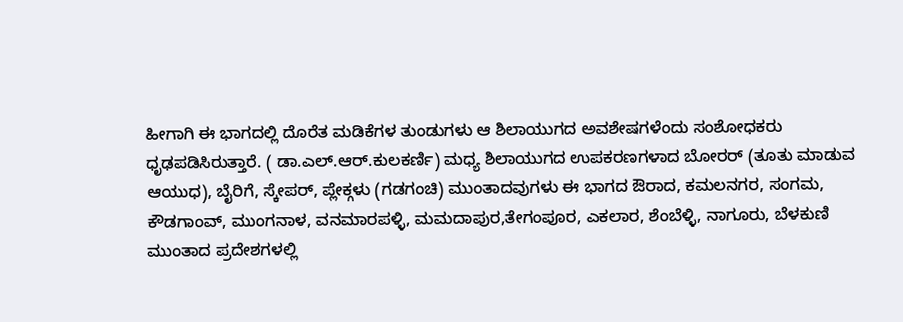ಹೀಗಾಗಿ ಈ ಭಾಗದಲ್ಲಿ ದೊರೆತ ಮಡಿಕೆಗಳ ತುಂಡುಗಳು ಆ ಶಿಲಾಯುಗದ ಅವಶೇಷಗಳೆಂದು ಸಂಶೋಧಕರು ಧೃಢಪಡಿಸಿರುತ್ತಾರೆ. ( ಡಾ.ಎಲ್.ಆರ್.ಕುಲಕರ್ಣಿ) ಮಧ್ಯ ಶಿಲಾಯುಗದ ಉಪಕರಣಗಳಾದ ಬೋರರ್ (ತೂತು ಮಾಡುವ ಆಯುಧ), ಬೈರಿಗೆ, ಸ್ಕೇಪರ್, ಪ್ಲೇಕ್ಗಳು (ಗಡಗಂಚಿ) ಮುಂತಾದವುಗಳು ಈ ಭಾಗದ ಔರಾದ, ಕಮಲನಗರ, ಸಂಗಮ, ಕೌಡಗಾಂವ್, ಮುಂಗನಾಳ, ವನಮಾರಪಳ್ಳಿ, ಮಮದಾಪುರ,ತೇಗಂಪೂರ, ಎಕಲಾರ, ಶೆಂಬೆಳ್ಳಿ, ನಾಗೂರು, ಬೆಳಕುಣಿ ಮುಂತಾದ ಪ್ರದೇಶಗಳಲ್ಲಿ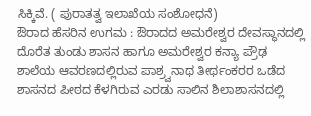ಸಿಕ್ಕಿವೆ. ( ಪುರಾತತ್ವ ಇಲಾಖೆಯ ಸಂಶೋಧನೆ)
ಔರಾದ ಹೆಸರಿನ ಉಗಮ : ಔರಾದದ ಅಮರೇಶ್ವರ ದೇವಸ್ಥಾನದಲ್ಲಿ ದೊರೆತ ತುಂಡು ಶಾಸನ ಹಾಗೂ ಅಮರೇಶ್ವರ ಕನ್ಯಾ ಪ್ರೌಢ ಶಾಲೆಯ ಆವರಣದಲ್ಲಿರುವ ಪಾಶ್ರ್ವನಾಥ ತೀರ್ಥಂಕರರ ಒಡೆದ ಶಾಸನದ ಪೀಠದ ಕೆಳಗಿರುವ ಎರಡು ಸಾಲಿನ ಶಿಲಾಶಾಸನದಲ್ಲಿ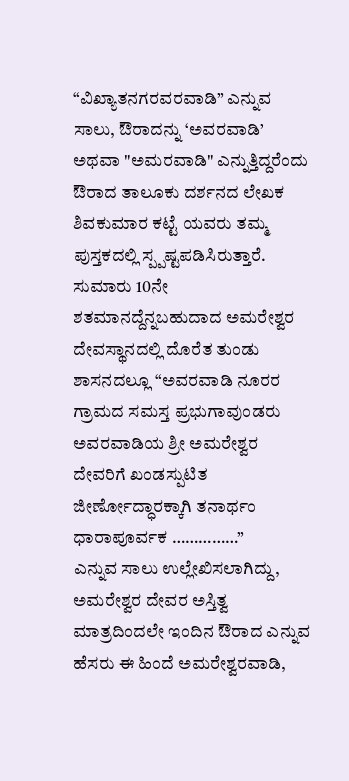“ವಿಖ್ಯಾತನಗರವರವಾಡಿ” ಎನ್ನುವ ಸಾಲು, ಔರಾದನ್ನು ‘ಅವರವಾಡಿ’ ಅಥವಾ "ಅಮರವಾಡಿ" ಎನ್ನುತ್ತಿದ್ದರೆಂದು ಔರಾದ ತಾಲೂಕು ದರ್ಶನದ ಲೇಖಕ ಶಿವಕುಮಾರ ಕಟ್ಟೆ ಯವರು ತಮ್ಮ ಪುಸ್ತಕದಲ್ಲಿ ಸ್ಪ್ಪಷ್ಟಪಡಿಸಿರುತ್ತಾರೆ. ಸುಮಾರು 10ನೇ ಶತಮಾನದ್ದೆನ್ನಬಹುದಾದ ಅಮರೇಶ್ವರ ದೇವಸ್ಥಾನದಲ್ಲಿ ದೊರೆತ ತುಂಡು ಶಾಸನದಲ್ಲೂ “ಅವರವಾಡಿ ನೂರರ ಗ್ರಾಮದ ಸಮಸ್ತ ಪ್ರಭುಗಾವುಂಡರು ಅವರವಾಡಿಯ ಶ್ರೀ ಅಮರೇಶ್ವರ ದೇವರಿಗೆ ಖಂಡಸ್ಪುಟಿತ ಜೀರ್ಣೋದ್ಧಾರಕ್ಕಾಗಿ ತನಾರ್ಥಂ ಧಾರಾಪೂರ್ವಕ ……………”
ಎನ್ನುವ ಸಾಲು ಉಲ್ಲೇಖಿಸಲಾಗಿದ್ದು, ಅಮರೇಶ್ವರ ದೇವರ ಅಸ್ತಿತ್ವ ಮಾತ್ರದಿಂದಲೇ ಇಂದಿನ ಔರಾದ ಎನ್ನುವ ಹೆಸರು ಈ ಹಿಂದೆ ಅಮರೇಶ್ವರವಾಡಿ,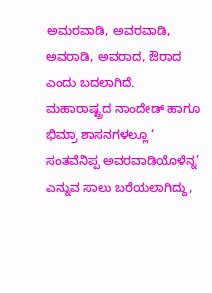ಅಮರವಾಡಿ, ಅವರವಾಡಿ, ಅವರಾಡಿ, ಅವರಾದ, ಔರಾದ ಎಂದು ಬದಲಾಗಿದೆ.
ಮಹಾರಾಷ್ಟ್ರದ ನಾಂದೇಡ್ ಹಾಗೂ ಭಿಮ್ರಾ ಶಾಸನಗಳಲ್ಲೂ ‘ ಸಂತವೆನಿಪ್ಪ ಅವರವಾಡಿಯೊಳೆನ್ನ’ ಎನ್ನುವ ಸಾಲು ಬರೆಯಲಾಗಿದ್ದು,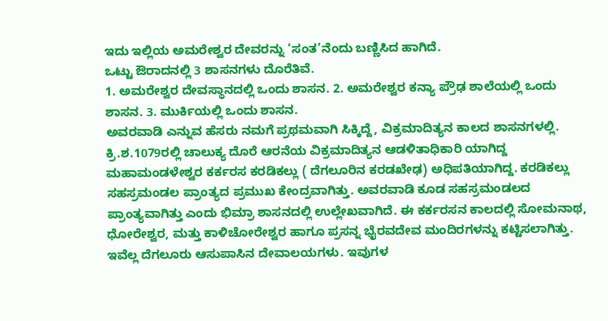ಇದು ಇಲ್ಲಿಯ ಅಮರೇಶ್ವರ ದೇವರನ್ನು ‘ಸಂತ’ನೆಂದು ಬಣ್ಣಿಸಿದ ಹಾಗಿದೆ.
ಒಟ್ಟು ಔರಾದನಲ್ಲಿ 3 ಶಾಸನಗಳು ದೊರೆತಿವೆ.
1. ಅಮರೇಶ್ವರ ದೇವಸ್ಥಾನದಲ್ಲಿ ಒಂದು ಶಾಸನ. 2. ಅಮರೇಶ್ವರ ಕನ್ಯಾ ಪ್ರೌಢ ಶಾಲೆಯಲ್ಲಿ ಒಂದು ಶಾಸನ. 3. ಮುರ್ಕಿಯಲ್ಲಿ ಒಂದು ಶಾಸನ.
ಅವರವಾಡಿ ಎನ್ನುವ ಹೆಸರು ನಮಗೆ ಪ್ರಥಮವಾಗಿ ಸಿಕ್ಕಿದ್ದೆ, ವಿಕ್ರಮಾದಿತ್ಯನ ಕಾಲದ ಶಾಸನಗಳಲ್ಲಿ. ಕ್ರಿ.ಶ.1079ರಲ್ಲಿ ಚಾಲುಕ್ಯ ದೊರೆ ಆರನೆಯ ವಿಕ್ರಮಾದಿತ್ಯನ ಆಡಳಿತಾಧಿಕಾರಿ ಯಾಗಿದ್ದ ಮಹಾಮಂಡಳೇಶ್ವರ ಕರ್ಕರಸ ಕರಡಿಕಲ್ಲು ( ದೆಗಲೂರಿನ ಕರಡಖೇಢ) ಅಧಿಪತಿಯಾಗಿದ್ದ. ಕರಡಿಕಲ್ಲು ಸಹಸ್ರಮಂಡಲ ಪ್ರಾಂತ್ಯದ ಪ್ರಮುಖ ಕೇಂದ್ರವಾಗಿತ್ತು. ಅವರವಾಡಿ ಕೂಡ ಸಹಸ್ರಮಂಡಲದ ಪ್ರಾಂತ್ಯವಾಗಿತ್ತು ಎಂದು ಭಿಮ್ರಾ ಶಾಸನದಲ್ಲಿ ಉಲ್ಲೇಖವಾಗಿದೆ. ಈ ಕರ್ಕರಸನ ಕಾಲದಲ್ಲಿ ಸೋಮನಾಥ, ಧೋರೇಶ್ವರ, ಮತ್ತು ಕಾಳಿಚೋರೇಶ್ವರ ಹಾಗೂ ಪ್ರಸನ್ನ ಭೈರವದೇವ ಮಂದಿರಗಳನ್ನು ಕಟ್ಟಿಸಲಾಗಿತ್ತು. ಇವೆಲ್ಲ ದೆಗಲೂರು ಆಸುಪಾಸಿನ ದೇವಾಲಯಗಳು. ಇವುಗಳ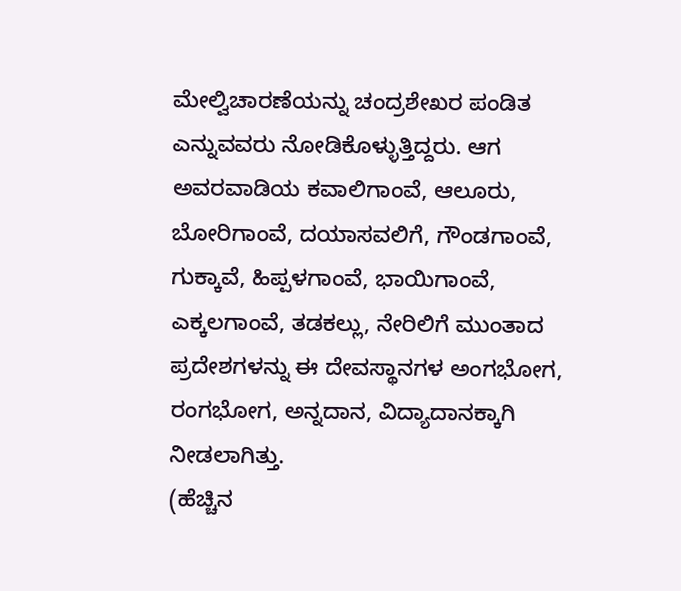ಮೇಲ್ವಿಚಾರಣೆಯನ್ನು ಚಂದ್ರಶೇಖರ ಪಂಡಿತ ಎನ್ನುವವರು ನೋಡಿಕೊಳ್ಳುತ್ತಿದ್ದರು. ಆಗ ಅವರವಾಡಿಯ ಕವಾಲಿಗಾಂವೆ, ಆಲೂರು, ಬೋರಿಗಾಂವೆ, ದಯಾಸವಲಿಗೆ, ಗೌಂಡಗಾಂವೆ, ಗುಕ್ಕಾವೆ, ಹಿಪ್ಪಳಗಾಂವೆ, ಭಾಯಿಗಾಂವೆ, ಎಕ್ಕಲಗಾಂವೆ, ತಡಕಲ್ಲು, ನೇರಿಲಿಗೆ ಮುಂತಾದ ಪ್ರದೇಶಗಳನ್ನು ಈ ದೇವಸ್ಥಾನಗಳ ಅಂಗಭೋಗ, ರಂಗಭೋಗ, ಅನ್ನದಾನ, ವಿದ್ಯಾದಾನಕ್ಕಾಗಿ ನೀಡಲಾಗಿತ್ತು.
(ಹೆಚ್ಚಿನ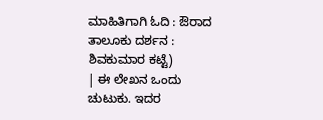ಮಾಹಿತಿಗಾಗಿ ಓದಿ : ಔರಾದ ತಾಲೂಕು ದರ್ಶನ : ಶಿವಕುಮಾರ ಕಟ್ಟೆ)
| ಈ ಲೇಖನ ಒಂದು ಚುಟುಕು. ಇದರ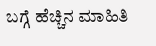ಬಗ್ಗೆ ಹೆಚ್ಚಿನ ಮಾಹಿತಿ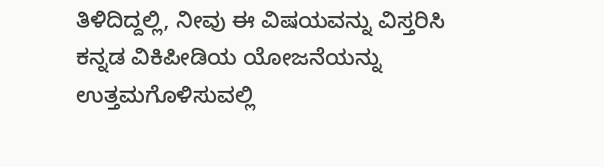ತಿಳಿದಿದ್ದಲ್ಲಿ, ನೀವು ಈ ವಿಷಯವನ್ನು ವಿಸ್ತರಿಸಿ ಕನ್ನಡ ವಿಕಿಪೀಡಿಯ ಯೋಜನೆಯನ್ನು ಉತ್ತಮಗೊಳಿಸುವಲ್ಲಿ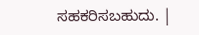ಸಹಕರಿಸಬಹುದು. |